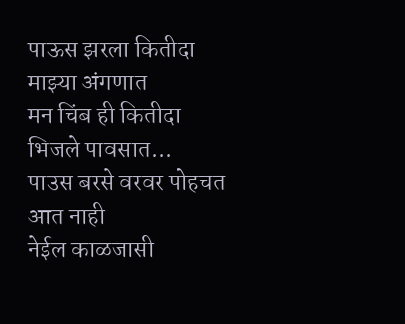पाऊस झरला कितीदा माझ्या अंगणात
मन चिंब ही कितीदा भिजले पावसात...
पाउस बरसे वरवर पोहचत आत नाही
नेईल काळजासी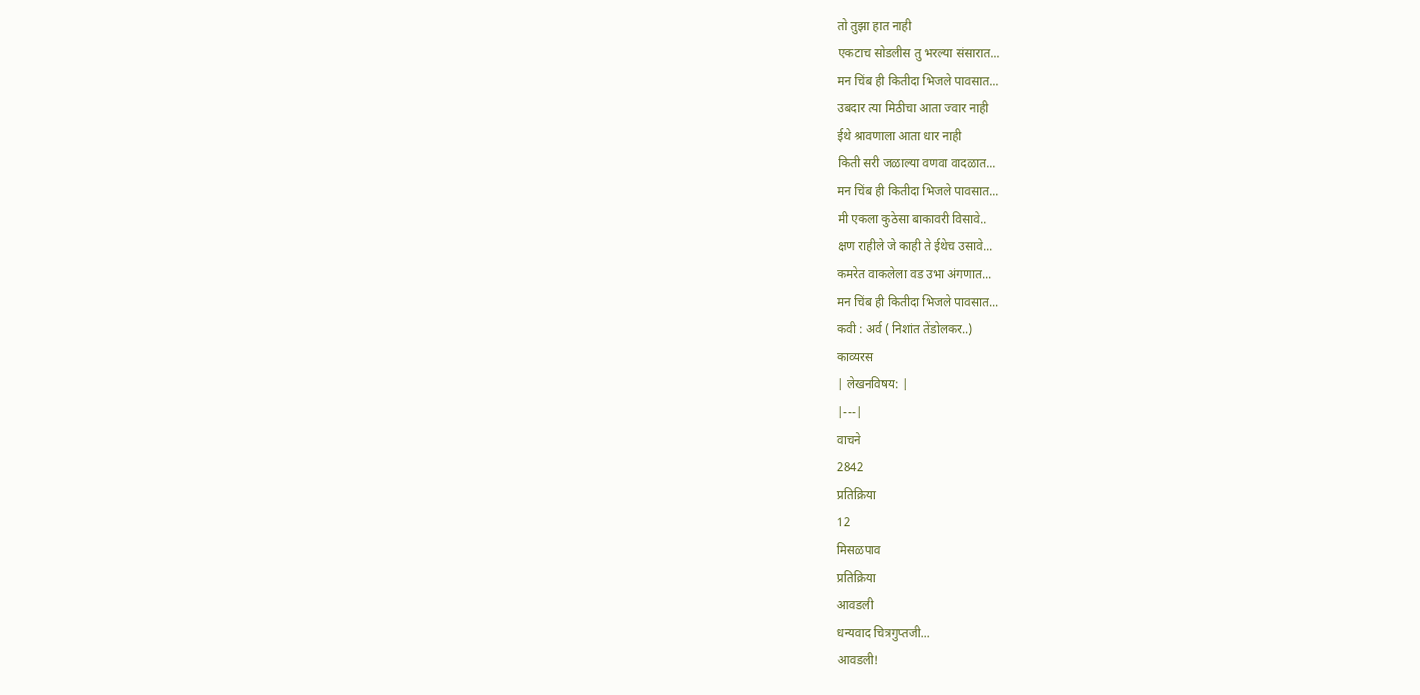तो तुझा हात नाही
एकटाच सोडलीस तु भरल्या संसारात...
मन चिंब ही कितीदा भिजले पावसात...
उबदार त्या मिठीचा आता ज्वार नाही
ईथे श्रावणाला आता धार नाही
किती सरी जळाल्या वणवा वादळात...
मन चिंब ही कितीदा भिजले पावसात...
मी एकला कुठेसा बाकावरी विसावे..
क्षण राहीले जे काही ते ईथेच उसावे...
कमरेत वाकलेला वड उभा अंगणात...
मन चिंब ही कितीदा भिजले पावसात...
कवी : अर्व ( निशांत तेंडोलकर..)
काव्यरस
| लेखनविषय: |
|---|
वाचने
2842
प्रतिक्रिया
12
मिसळपाव
प्रतिक्रिया
आवडली
धन्यवाद चित्रगुप्तजी...
आवडली!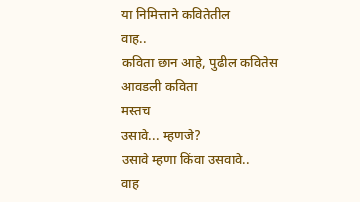या निमित्ताने कवितेतील
वाह..
कविता छान आहे, पुढील कवितेस
आवडली कविता
मस्तच
उसावे... म्हणजे?
उसावे म्हणा किंवा उसवावे..
वाह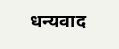धन्यवाद